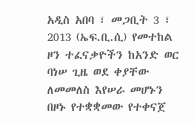አዲስ አበባ ፣ መጋቢት 3 ፣ 2013 (ኤፍ.ቢ.ሲ) የመተከል ዞን ተፈናቃዮችን ከአንድ ወር ባነሠ ጊዜ ወደ ቀያቸው ለመመለስ እየሠራ መሆኑን በዞኑ የተቋቋመው የተቀናጀ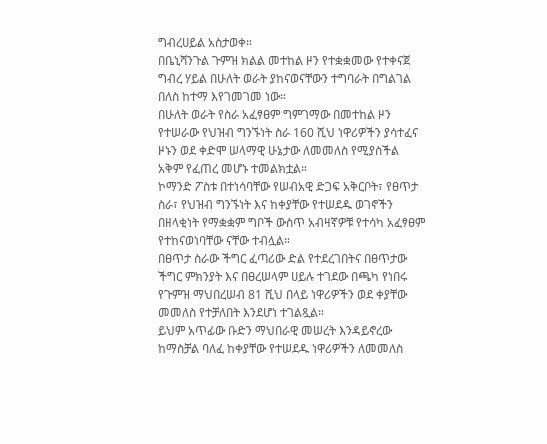ግብረሀይል አስታወቀ።
በቤኒሻንጉል ጉምዝ ክልል መተከል ዞን የተቋቋመው የተቀናጀ ግብረ ሃይል በሁለት ወራት ያከናወናቸውን ተግባራት በግልገል በለስ ከተማ እየገመገመ ነው።
በሁለት ወራት የስራ አፈፃፀም ግምገማው በመተከል ዞን የተሠራው የህዝብ ግንኙነት ስራ 160 ሺህ ነዋሪዎችን ያሳተፈና ዞኑን ወደ ቀድሞ ሠላማዊ ሁኔታው ለመመለስ የሚያስችል አቅም የፈጠረ መሆኑ ተመልክቷል።
ኮማንድ ፖስቱ በተነሳባቸው የሠብአዊ ድጋፍ አቅርቦት፣ የፀጥታ ስራ፣ የህዝብ ግንኙነት እና ከቀያቸው የተሠደዱ ወገኖችን በዘላቂነት የማቋቋም ግቦች ውስጥ አብዛኛዎቹ የተሳካ አፈፃፀም የተከናወነባቸው ናቸው ተብሏል።
በፀጥታ ስራው ችግር ፈጣሪው ድል የተደረገበትና በፀጥታው ችግር ምክንያት እና በፀረሠላም ሀይሉ ተገደው በጫካ የነበሩ የጉምዝ ማህበረሠብ 81 ሺህ በላይ ነዋሪዎችን ወደ ቀያቸው መመለስ የተቻለበት እንደሆነ ተገልጿል።
ይህም አጥፊው ቡድን ማህበራዊ መሠረት እንዳይኖረው ከማስቻል ባለፈ ከቀያቸው የተሠደዱ ነዋሪዎችን ለመመለስ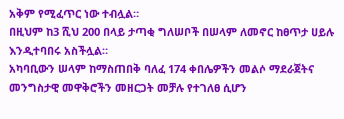አቅም የሚፈጥር ነው ተብሏል።
በዚህም ከ3 ሺህ 200 በላይ ታጣቂ ግለሠቦች በሠላም ለመኖር ከፀጥታ ሀይሉ እንዲተባበሩ አስችሏል።
አካባቢውን ሠላም ከማስጠበቅ ባለፈ 174 ቀበሌዎችን መልሶ ማደራጀትና መንግስታዊ መዋቅሮችን መዘርጋት መቻሉ የተገለፀ ሲሆን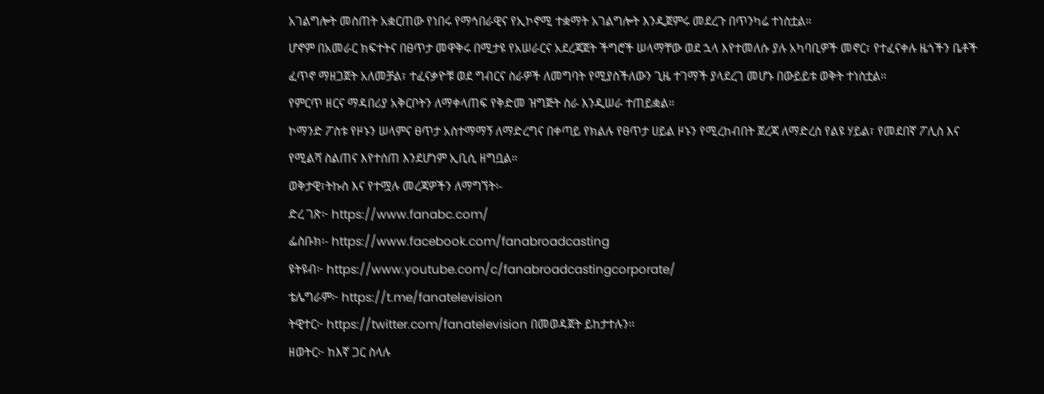አገልግሎት መስጠት አቋርጠው የነበሩ የማኅበራዊና የኢኮኖሚ ተቋማት አገልግሎት እንዲጀምሩ መደረጉ በጥንካሬ ተነስቷል።
ሆኖም በአመራር ክፍተትና በፀጥታ መዋቅሩ በሚታዩ የአሠራርና አደረጃጀት ችግሮች ሠላማቸው ወደ ኋላ እየተመለሱ ያሉ አካባቢዎች መኖር፣ የተፈናቀሉ ዜጎችን ቤቶች ፈጥኖ ማዘጋጀት አለመቻል፣ ተፈናቃዮቹ ወደ ግብርና ስራዎች ለመግባት የሚያስችለውን ጊዜ ተገማች ያላደረገ መሆኑ በውይይቱ ወቅት ተነስቷል።
የምርጥ ዘርና ማዳበሪያ አቅርቦትን ለማቀላጠፍ የቅድመ ዝግጅት ስራ እንዲሠራ ተጠይቋል።
ኮማንድ ፖስቱ የዞኑን ሠላምና ፀጥታ አስተማማኝ ለማድረግና በቀጣይ የክልሉ የፀጥታ ሀይል ዞኑን የሚረከብበት ጀረጃ ለማድረስ የልዩ ሃይል፣ የመደበኛ ፖሊስ እና የሚልሻ ስልጠና እየተሰጠ እንደሆነም ኢቢሲ ዘግቧል።
ወቅታዊ፣ትኩስ እና የተሟሉ መረጃዎችን ለማግኘት፡-
ድረ ገጽ፦ https://www.fanabc.com/
ፌስቡክ፡- https://www.facebook.com/fanabroadcasting
ዩትዩብ፦ https://www.youtube.com/c/fanabroadcastingcorporate/
ቴሌግራም፦ https://t.me/fanatelevision
ትዊተር፦ https://twitter.com/fanatelevision በመወዳጀት ይከታተሉን፡፡
ዘወትር፦ ከእኛ ጋር ስላሉ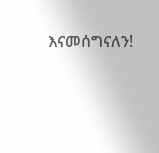እናመሰግናለን!